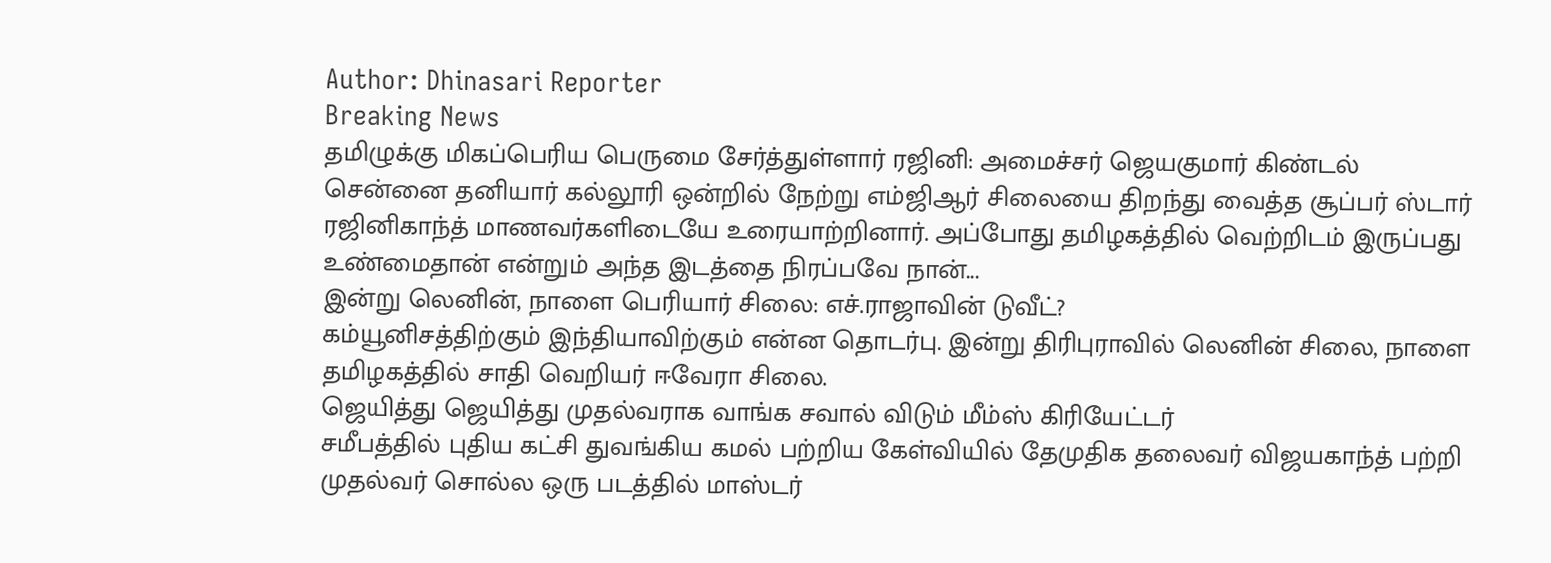Author: Dhinasari Reporter
Breaking News
தமிழுக்கு மிகப்பெரிய பெருமை சேர்த்துள்ளார் ரஜினி: அமைச்சர் ஜெயகுமார் கிண்டல்
சென்னை தனியார் கல்லூரி ஒன்றில் நேற்று எம்ஜிஆர் சிலையை திறந்து வைத்த சூப்பர் ஸ்டார் ரஜினிகாந்த் மாணவர்களிடையே உரையாற்றினார். அப்போது தமிழகத்தில் வெற்றிடம் இருப்பது உண்மைதான் என்றும் அந்த இடத்தை நிரப்பவே நான்...
இன்று லெனின், நாளை பெரியார் சிலை: எச்.ராஜாவின் டுவீட்?
கம்யூனிசத்திற்கும் இந்தியாவிற்கும் என்ன தொடர்பு. இன்று திரிபுராவில் லெனின் சிலை, நாளை தமிழகத்தில் சாதி வெறியர் ஈவேரா சிலை.
ஜெயித்து ஜெயித்து முதல்வராக வாங்க சவால் விடும் மீம்ஸ் கிரியேட்டர்
சமீபத்தில் புதிய கட்சி துவங்கிய கமல் பற்றிய கேள்வியில் தேமுதிக தலைவர் விஜயகாந்த் பற்றி முதல்வர் சொல்ல ஒரு படத்தில் மாஸ்டர்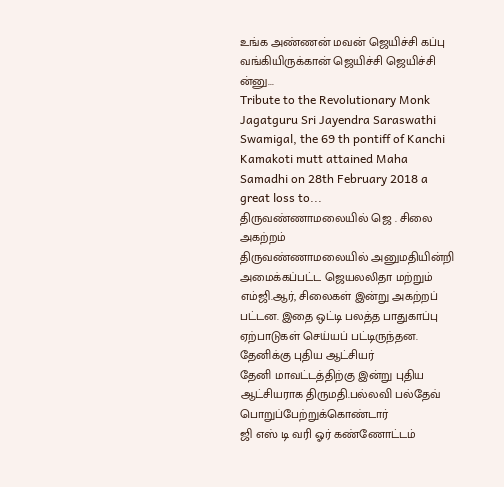உங்க அண்ணன் மவன் ஜெயிச்சி கப்பு வங்கியிருக்கான் ஜெயிச்சி ஜெயிச்சி ன்னு...
Tribute to the Revolutionary Monk
Jagatguru Sri Jayendra Saraswathi Swamigal, the 69 th pontiff of Kanchi Kamakoti mutt attained Maha Samadhi on 28th February 2018 a great loss to...
திருவண்ணாமலையில் ஜெ . சிலை அகற்றம்
திருவண்ணாமலையில் அனுமதியின்றி அமைக்கப்பட்ட ஜெயலலிதா மற்றும் எம்ஜி.ஆர், சிலைகள் இன்று அகற்றப் பட்டன. இதை ஒட்டி பலத்த பாதுகாப்பு ஏற்பாடுகள் செய்யப் பட்டிருந்தன.
தேனிக்கு புதிய ஆட்சியர்
தேனி மாவட்டத்திற்கு இன்று புதிய ஆட்சியராக திருமதி.பல்லவி பல்தேவ் பொறுப்பேற்றுக்கொண்டார்
ஜி எஸ் டி வரி ஓர் கண்ணோட்டம்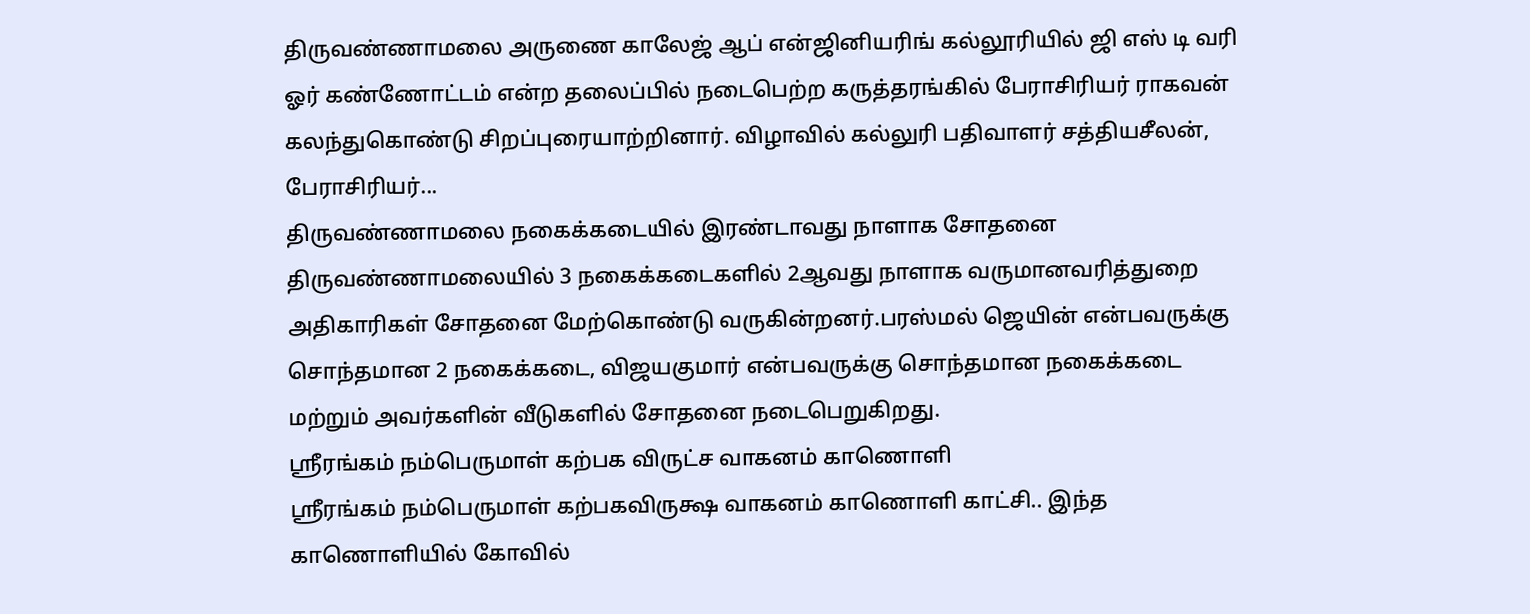திருவண்ணாமலை அருணை காலேஜ் ஆப் என்ஜினியரிங் கல்லூரியில் ஜி எஸ் டி வரி ஓர் கண்ணோட்டம் என்ற தலைப்பில் நடைபெற்ற கருத்தரங்கில் பேராசிரியர் ராகவன் கலந்துகொண்டு சிறப்புரையாற்றினார். விழாவில் கல்லுரி பதிவாளர் சத்தியசீலன், பேராசிரியர்...
திருவண்ணாமலை நகைக்கடையில் இரண்டாவது நாளாக சோதனை
திருவண்ணாமலையில் 3 நகைக்கடைகளில் 2ஆவது நாளாக வருமானவரித்துறை அதிகாரிகள் சோதனை மேற்கொண்டு வருகின்றனர்.பரஸ்மல் ஜெயின் என்பவருக்கு சொந்தமான 2 நகைக்கடை, விஜயகுமார் என்பவருக்கு சொந்தமான நகைக்கடை மற்றும் அவர்களின் வீடுகளில் சோதனை நடைபெறுகிறது.
ஸ்ரீரங்கம் நம்பெருமாள் கற்பக விருட்ச வாகனம் காணொளி
ஶ்ரீரங்கம் நம்பெருமாள் கற்பகவிருக்ஷ வாகனம் காணொளி காட்சி.. இந்த காணொளியில் கோவில்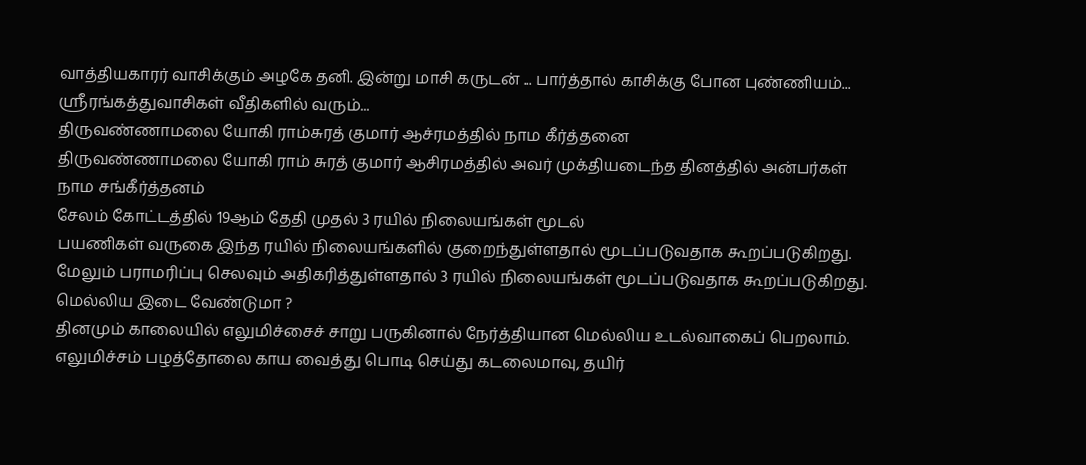வாத்தியகாரர் வாசிக்கும் அழகே தனி. இன்று மாசி கருடன் ... பார்த்தால் காசிக்கு போன புண்ணியம்... ஶ்ரீரங்கத்துவாசிகள் வீதிகளில் வரும்...
திருவண்ணாமலை யோகி ராம்சுரத் குமார் ஆச்ரமத்தில் நாம கீர்த்தனை
திருவண்ணாமலை யோகி ராம் சுரத் குமார் ஆசிரமத்தில் அவர் முக்தியடைந்த தினத்தில் அன்பர்கள் நாம சங்கீர்த்தனம்
சேலம் கோட்டத்தில் 19ஆம் தேதி முதல் 3 ரயில் நிலையங்கள் மூடல்
பயணிகள் வருகை இந்த ரயில் நிலையங்களில் குறைந்துள்ளதால் மூடப்படுவதாக கூறப்படுகிறது. மேலும் பராமரிப்பு செலவும் அதிகரித்துள்ளதால் 3 ரயில் நிலையங்கள் மூடப்படுவதாக கூறப்படுகிறது.
மெல்லிய இடை வேண்டுமா ?
தினமும் காலையில் எலுமிச்சைச் சாறு பருகினால் நேர்த்தியான மெல்லிய உடல்வாகைப் பெறலாம்.
எலுமிச்சம் பழத்தோலை காய வைத்து பொடி செய்து கடலைமாவு, தயிர்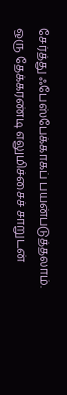சேர்த்து ஃபேஸ்பேக்காகப் பயன்படுத்தலாம்.
ஒரு தேக்கரண்டி எலுமிச்சைச் சாறுடன்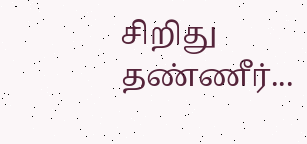சிறிது தண்ணீர்...